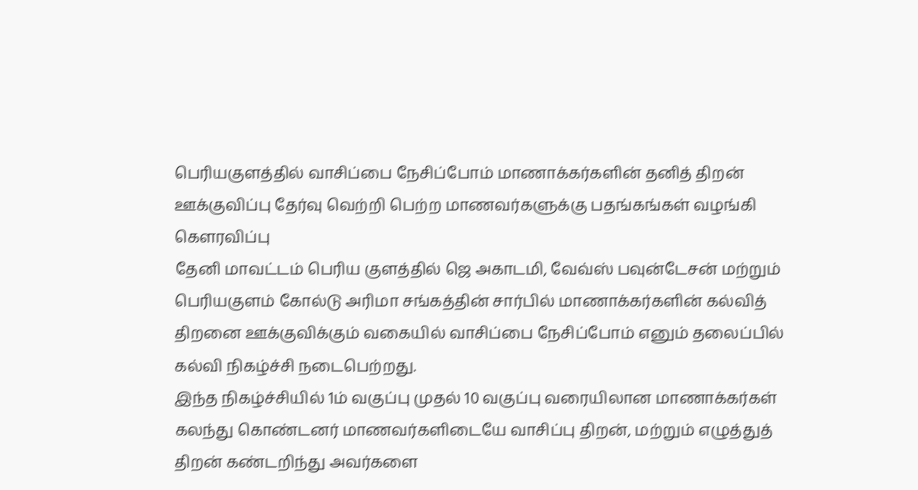பெரியகுளத்தில் வாசிப்பை நேசிப்போம் மாணாக்கர்களின் தனித் திறன் ஊக்குவிப்பு தேர்வு வெற்றி பெற்ற மாணவர்களுக்கு பதங்கங்கள் வழங்கி கௌரவிப்பு
தேனி மாவட்டம் பெரிய குளத்தில் ஜெ அகாடமி, வேவ்ஸ் பவுன்டேசன் மற்றும் பெரியகுளம் கோல்டு அரிமா சங்கத்தின் சார்பில் மாணாக்கர்களின் கல்வித் திறனை ஊக்குவிக்கும் வகையில் வாசிப்பை நேசிப்போம் எனும் தலைப்பில் கல்வி நிகழ்ச்சி நடைபெற்றது.
இந்த நிகழ்ச்சியில் 1ம் வகுப்பு முதல் 10 வகுப்பு வரையிலான மாணாக்கர்கள் கலந்து கொண்டனர் மாணவர்களிடையே வாசிப்பு திறன், மற்றும் எழுத்துத் திறன் கண்டறிந்து அவர்களை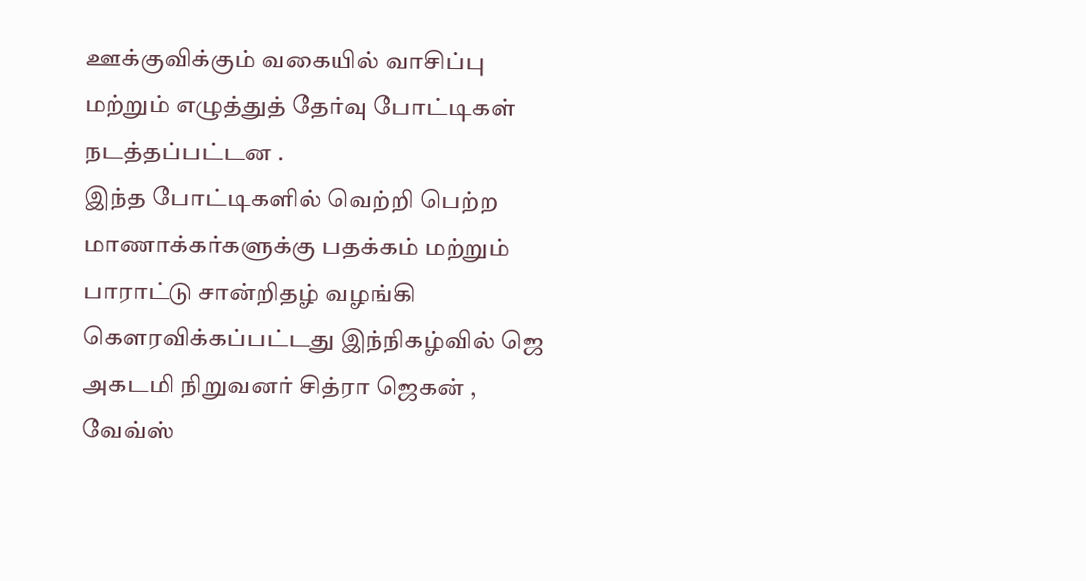ஊக்குவிக்கும் வகையில் வாசிப்பு மற்றும் எழுத்துத் தேர்வு போட்டிகள் நடத்தப்பட்டன .
இந்த போட்டிகளில் வெற்றி பெற்ற மாணாக்கர்களுக்கு பதக்கம் மற்றும் பாராட்டு சான்றிதழ் வழங்கி கௌரவிக்கப்பட்டது இந்நிகழ்வில் ஜெ அகடமி நிறுவனர் சித்ரா ஜெகன் , வேவ்ஸ்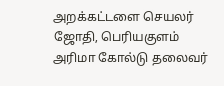அறக்கட்டளை செயலர் ஜோதி, பெரியகுளம் அரிமா கோல்டு தலைவர்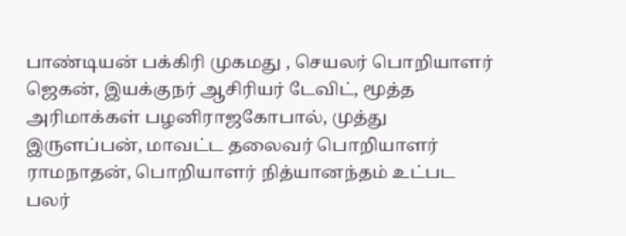பாண்டியன் பக்கிரி முகமது , செயலர் பொறியாளர் ஜெகன், இயக்குநர் ஆசிரியர் டேவிட், மூத்த அரிமாக்கள் பழனிராஜகோபால், முத்து இருளப்பன், மாவட்ட தலைவர் பொறியாளர் ராமநாதன், பொறியாளர் நித்யானந்தம் உட்பட பலர்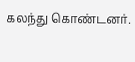கலந்து கொண்டனர்.